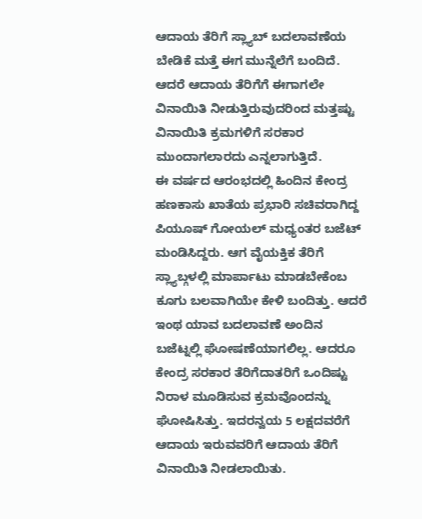ಆದಾಯ ತೆರಿಗೆ ಸ್ಲ್ಯಾಬ್ ಬದಲಾವಣೆಯ ಬೇಡಿಕೆ ಮತ್ತೆ ಈಗ ಮುನ್ನೆಲೆಗೆ ಬಂದಿದೆ. ಆದರೆ ಆದಾಯ ತೆರಿಗೆಗೆ ಈಗಾಗಲೇ ವಿನಾಯಿತಿ ನೀಡುತ್ತಿರುವುದರಿಂದ ಮತ್ತಷ್ಟು ವಿನಾಯಿತಿ ಕ್ರಮಗಳಿಗೆ ಸರಕಾರ ಮುಂದಾಗಲಾರದು ಎನ್ನಲಾಗುತ್ತಿದೆ.
ಈ ವರ್ಷದ ಆರಂಭದಲ್ಲಿ ಹಿಂದಿನ ಕೇಂದ್ರ ಹಣಕಾಸು ಖಾತೆಯ ಪ್ರಭಾರಿ ಸಚಿವರಾಗಿದ್ದ ಪಿಯೂಷ್ ಗೋಯಲ್ ಮಧ್ಯಂತರ ಬಜೆಟ್ ಮಂಡಿಸಿದ್ದರು. ಆಗ ವೈಯಕ್ತಿಕ ತೆರಿಗೆ ಸ್ಲ್ಯಾಬ್ಗಳಲ್ಲಿ ಮಾರ್ಪಾಟು ಮಾಡಬೇಕೆಂಬ ಕೂಗು ಬಲವಾಗಿಯೇ ಕೇಳಿ ಬಂದಿತ್ತು. ಆದರೆ ಇಂಥ ಯಾವ ಬದಲಾವಣೆ ಅಂದಿನ ಬಜೆಟ್ನಲ್ಲಿ ಘೋಷಣೆಯಾಗಲಿಲ್ಲ. ಆದರೂ ಕೇಂದ್ರ ಸರಕಾರ ತೆರಿಗೆದಾತರಿಗೆ ಒಂದಿಷ್ಟು ನಿರಾಳ ಮೂಡಿಸುವ ಕ್ರಮವೊಂದನ್ನು ಘೋಷಿಸಿತ್ತು. ಇದರನ್ವಯ 5 ಲಕ್ಷದವರೆಗೆ ಆದಾಯ ಇರುವವರಿಗೆ ಆದಾಯ ತೆರಿಗೆ ವಿನಾಯಿತಿ ನೀಡಲಾಯಿತು.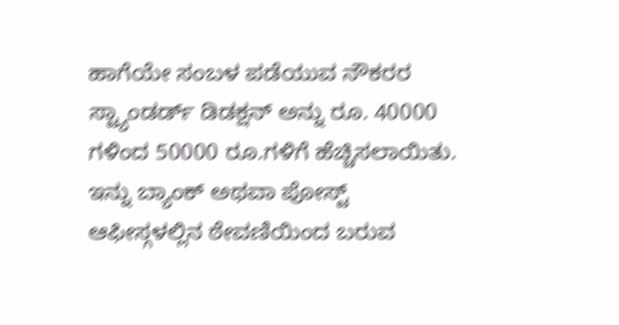ಹಾಗೆಯೇ ಸಂಬಳ ಪಡೆಯುವ ನೌಕರರ ಸ್ಟ್ಯಾಂಡರ್ಡ್ ಡಿಡಕ್ಷನ್ ಅನ್ನು ರೂ. 40000 ಗಳಿಂದ 50000 ರೂ.ಗಳಿಗೆ ಹೆಚ್ಚಿಸಲಾಯಿತು. ಇನ್ನು ಬ್ಯಾಂಕ್ ಅಥವಾ ಪೋಸ್ಟ್ ಆಫೀಸ್ಗಳಲ್ಲಿನ ಠೇವಣಿಯಿಂದ ಬರುವ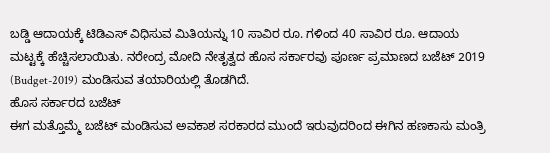ಬಡ್ಡಿ ಆದಾಯಕ್ಕೆ ಟಿಡಿಎಸ್ ವಿಧಿಸುವ ಮಿತಿಯನ್ನು 10 ಸಾವಿರ ರೂ. ಗಳಿಂದ 40 ಸಾವಿರ ರೂ. ಆದಾಯ ಮಟ್ಟಕ್ಕೆ ಹೆಚ್ಚಿಸಲಾಯಿತು. ನರೇಂದ್ರ ಮೋದಿ ನೇತೃತ್ವದ ಹೊಸ ಸರ್ಕಾರವು ಪೂರ್ಣ ಪ್ರಮಾಣದ ಬಜೆಟ್ 2019 (Budget-2019) ಮಂಡಿಸುವ ತಯಾರಿಯಲ್ಲಿ ತೊಡಗಿದೆ.
ಹೊಸ ಸರ್ಕಾರದ ಬಜೆಟ್
ಈಗ ಮತ್ತೊಮ್ಮೆ ಬಜೆಟ್ ಮಂಡಿಸುವ ಅವಕಾಶ ಸರಕಾರದ ಮುಂದೆ ಇರುವುದರಿಂದ ಈಗಿನ ಹಣಕಾಸು ಮಂತ್ರಿ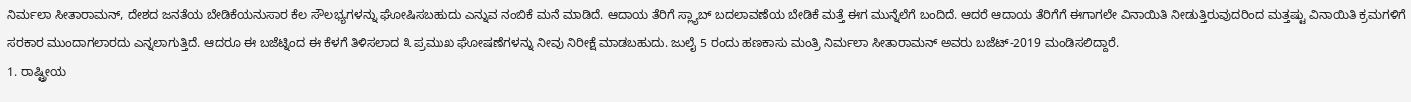ನಿರ್ಮಲಾ ಸೀತಾರಾಮನ್, ದೇಶದ ಜನತೆಯ ಬೇಡಿಕೆಯನುಸಾರ ಕೆಲ ಸೌಲಭ್ಯಗಳನ್ನು ಘೋಷಿಸಬಹುದು ಎನ್ನುವ ನಂಬಿಕೆ ಮನೆ ಮಾಡಿದೆ. ಆದಾಯ ತೆರಿಗೆ ಸ್ಲ್ಯಾಬ್ ಬದಲಾವಣೆಯ ಬೇಡಿಕೆ ಮತ್ತೆ ಈಗ ಮುನ್ನೆಲೆಗೆ ಬಂದಿದೆ. ಆದರೆ ಆದಾಯ ತೆರಿಗೆಗೆ ಈಗಾಗಲೇ ವಿನಾಯಿತಿ ನೀಡುತ್ತಿರುವುದರಿಂದ ಮತ್ತಷ್ಟು ವಿನಾಯಿತಿ ಕ್ರಮಗಳಿಗೆ ಸರಕಾರ ಮುಂದಾಗಲಾರದು ಎನ್ನಲಾಗುತ್ತಿದೆ. ಆದರೂ ಈ ಬಜೆಟ್ನಿಂದ ಈ ಕೆಳಗೆ ತಿಳಿಸಲಾದ ೩ ಪ್ರಮುಖ ಘೋಷಣೆಗಳನ್ನು ನೀವು ನಿರೀಕ್ಷೆ ಮಾಡಬಹುದು. ಜುಲೈ 5 ರಂದು ಹಣಕಾಸು ಮಂತ್ರಿ ನಿರ್ಮಲಾ ಸೀತಾರಾಮನ್ ಅವರು ಬಜೆಟ್-2019 ಮಂಡಿಸಲಿದ್ದಾರೆ.
1. ರಾಷ್ಟ್ರೀಯ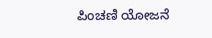ಪಿಂಚಣಿ ಯೋಜನೆ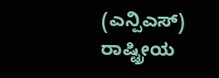(ಎನ್ಪಿಎಸ್)
ರಾಷ್ಟ್ರೀಯ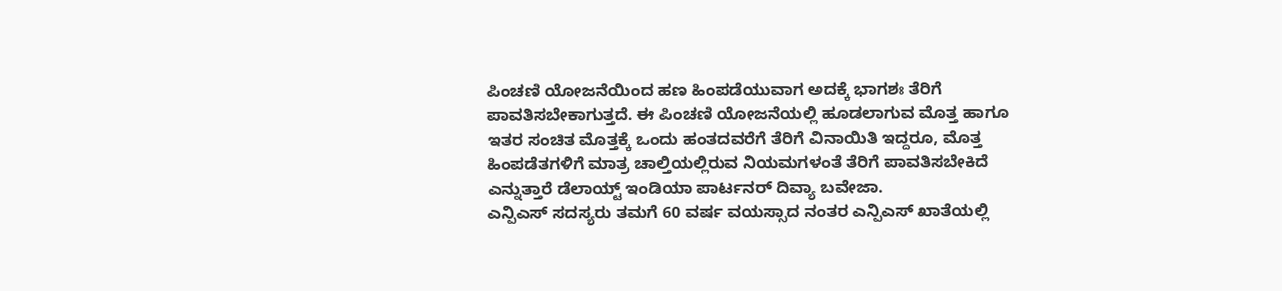ಪಿಂಚಣಿ ಯೋಜನೆಯಿಂದ ಹಣ ಹಿಂಪಡೆಯುವಾಗ ಅದಕ್ಕೆ ಭಾಗಶಃ ತೆರಿಗೆ ಪಾವತಿಸಬೇಕಾಗುತ್ತದೆ. ಈ ಪಿಂಚಣಿ ಯೋಜನೆಯಲ್ಲಿ ಹೂಡಲಾಗುವ ಮೊತ್ತ ಹಾಗೂ ಇತರ ಸಂಚಿತ ಮೊತ್ತಕ್ಕೆ ಒಂದು ಹಂತದವರೆಗೆ ತೆರಿಗೆ ವಿನಾಯಿತಿ ಇದ್ದರೂ, ಮೊತ್ತ ಹಿಂಪಡೆತಗಳಿಗೆ ಮಾತ್ರ ಚಾಲ್ತಿಯಲ್ಲಿರುವ ನಿಯಮಗಳಂತೆ ತೆರಿಗೆ ಪಾವತಿಸಬೇಕಿದೆ ಎನ್ನುತ್ತಾರೆ ಡೆಲಾಯ್ಟ್ ಇಂಡಿಯಾ ಪಾರ್ಟನರ್ ದಿವ್ಯಾ ಬವೇಜಾ.
ಎನ್ಪಿಎಸ್ ಸದಸ್ಯರು ತಮಗೆ 60 ವರ್ಷ ವಯಸ್ಸಾದ ನಂತರ ಎನ್ಪಿಎಸ್ ಖಾತೆಯಲ್ಲಿ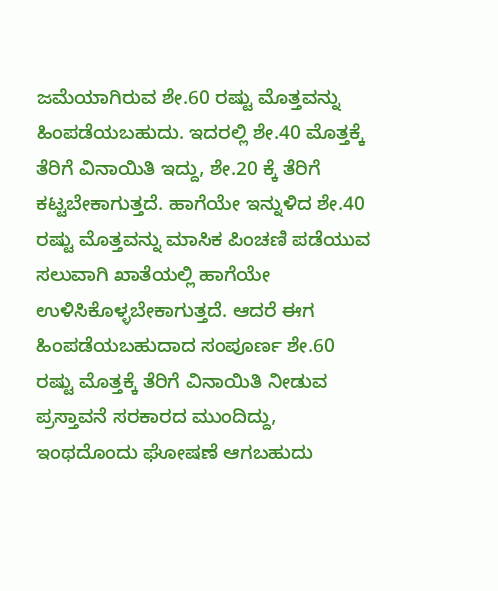ಜಮೆಯಾಗಿರುವ ಶೇ.60 ರಷ್ಟು ಮೊತ್ತವನ್ನು ಹಿಂಪಡೆಯಬಹುದು. ಇದರಲ್ಲಿ ಶೇ.40 ಮೊತ್ತಕ್ಕೆ ತೆರಿಗೆ ವಿನಾಯಿತಿ ಇದ್ದು, ಶೇ.20 ಕ್ಕೆ ತೆರಿಗೆ ಕಟ್ಟಬೇಕಾಗುತ್ತದೆ. ಹಾಗೆಯೇ ಇನ್ನುಳಿದ ಶೇ.40 ರಷ್ಟು ಮೊತ್ತವನ್ನು ಮಾಸಿಕ ಪಿಂಚಣಿ ಪಡೆಯುವ ಸಲುವಾಗಿ ಖಾತೆಯಲ್ಲಿ ಹಾಗೆಯೇ ಉಳಿಸಿಕೊಳ್ಳಬೇಕಾಗುತ್ತದೆ. ಆದರೆ ಈಗ ಹಿಂಪಡೆಯಬಹುದಾದ ಸಂಪೂರ್ಣ ಶೇ.60 ರಷ್ಟು ಮೊತ್ತಕ್ಕೆ ತೆರಿಗೆ ವಿನಾಯಿತಿ ನೀಡುವ ಪ್ರಸ್ತಾವನೆ ಸರಕಾರದ ಮುಂದಿದ್ದು, ಇಂಥದೊಂದು ಘೋಷಣೆ ಆಗಬಹುದು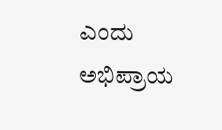ಎಂದು ಅಭಿಪ್ರಾಯ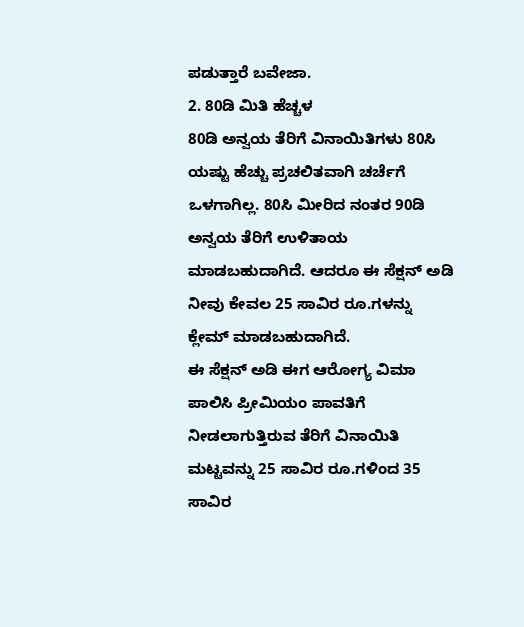ಪಡುತ್ತಾರೆ ಬವೇಜಾ.
2. 80ಡಿ ಮಿತಿ ಹೆಚ್ಚಳ
80ಡಿ ಅನ್ವಯ ತೆರಿಗೆ ವಿನಾಯಿತಿಗಳು 80ಸಿ ಯಷ್ಟು ಹೆಚ್ಚು ಪ್ರಚಲಿತವಾಗಿ ಚರ್ಚೆಗೆ ಒಳಗಾಗಿಲ್ಲ. 80ಸಿ ಮೀರಿದ ನಂತರ 90ಡಿ ಅನ್ವಯ ತೆರಿಗೆ ಉಳಿತಾಯ ಮಾಡಬಹುದಾಗಿದೆ. ಆದರೂ ಈ ಸೆಕ್ಷನ್ ಅಡಿ ನೀವು ಕೇವಲ 25 ಸಾವಿರ ರೂ.ಗಳನ್ನು ಕ್ಲೇಮ್ ಮಾಡಬಹುದಾಗಿದೆ.
ಈ ಸೆಕ್ಷನ್ ಅಡಿ ಈಗ ಆರೋಗ್ಯ ವಿಮಾ ಪಾಲಿಸಿ ಪ್ರೀಮಿಯಂ ಪಾವತಿಗೆ ನೀಡಲಾಗುತ್ತಿರುವ ತೆರಿಗೆ ವಿನಾಯಿತಿ ಮಟ್ಟವನ್ನು 25 ಸಾವಿರ ರೂ.ಗಳಿಂದ 35 ಸಾವಿರ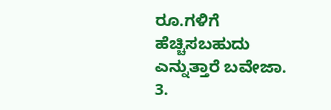ರೂ.ಗಳಿಗೆ ಹೆಚ್ಚಿಸಬಹುದು ಎನ್ನುತ್ತಾರೆ ಬವೇಜಾ.
3.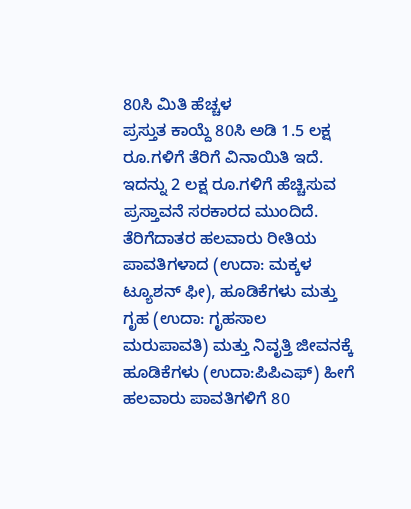80ಸಿ ಮಿತಿ ಹೆಚ್ಚಳ
ಪ್ರಸ್ತುತ ಕಾಯ್ದೆ 80ಸಿ ಅಡಿ 1.5 ಲಕ್ಷ ರೂ.ಗಳಿಗೆ ತೆರಿಗೆ ವಿನಾಯಿತಿ ಇದೆ. ಇದನ್ನು 2 ಲಕ್ಷ ರೂ.ಗಳಿಗೆ ಹೆಚ್ಚಿಸುವ ಪ್ರಸ್ತಾವನೆ ಸರಕಾರದ ಮುಂದಿದೆ. ತೆರಿಗೆದಾತರ ಹಲವಾರು ರೀತಿಯ ಪಾವತಿಗಳಾದ (ಉದಾ: ಮಕ್ಕಳ ಟ್ಯೂಶನ್ ಫೀ), ಹೂಡಿಕೆಗಳು ಮತ್ತು ಗೃಹ (ಉದಾ: ಗೃಹಸಾಲ ಮರುಪಾವತಿ) ಮತ್ತು ನಿವೃತ್ತಿ ಜೀವನಕ್ಕೆ ಹೂಡಿಕೆಗಳು (ಉದಾ:ಪಿಪಿಎಫ್) ಹೀಗೆ ಹಲವಾರು ಪಾವತಿಗಳಿಗೆ 80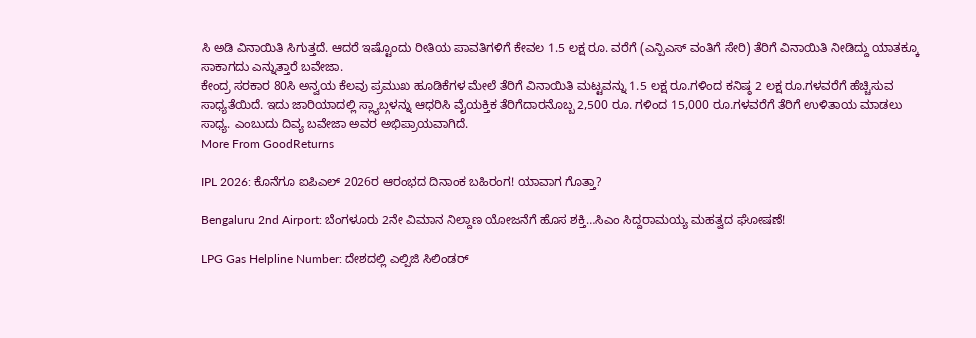ಸಿ ಅಡಿ ವಿನಾಯಿತಿ ಸಿಗುತ್ತದೆ. ಆದರೆ ಇಷ್ಟೊಂದು ರೀತಿಯ ಪಾವತಿಗಳಿಗೆ ಕೇವಲ 1.5 ಲಕ್ಷ ರೂ. ವರೆಗೆ (ಎನ್ಪಿಎಸ್ ವಂತಿಗೆ ಸೇರಿ) ತೆರಿಗೆ ವಿನಾಯಿತಿ ನೀಡಿದ್ದು ಯಾತಕ್ಕೂ ಸಾಕಾಗದು ಎನ್ನುತ್ತಾರೆ ಬವೇಜಾ.
ಕೇಂದ್ರ ಸರಕಾರ 80ಸಿ ಅನ್ವಯ ಕೆಲವು ಪ್ರಮುಖ ಹೂಡಿಕೆಗಳ ಮೇಲೆ ತೆರಿಗೆ ವಿನಾಯಿತಿ ಮಟ್ಟವನ್ನು 1.5 ಲಕ್ಷ ರೂ.ಗಳಿಂದ ಕನಿಷ್ಠ 2 ಲಕ್ಷ ರೂ.ಗಳವರೆಗೆ ಹೆಚ್ಚಿಸುವ ಸಾಧ್ಯತೆಯಿದೆ. ಇದು ಜಾರಿಯಾದಲ್ಲಿ ಸ್ಲ್ಯಾಬ್ಗಳನ್ನು ಆಧರಿಸಿ ವೈಯಕ್ತಿಕ ತೆರಿಗೆದಾರನೊಬ್ಬ 2,500 ರೂ. ಗಳಿಂದ 15,000 ರೂ.ಗಳವರೆಗೆ ತೆರಿಗೆ ಉಳಿತಾಯ ಮಾಡಲು ಸಾಧ್ಯ. ಎಂಬುದು ದಿವ್ಯ ಬವೇಜಾ ಅವರ ಅಭಿಪ್ರಾಯವಾಗಿದೆ.
More From GoodReturns

IPL 2026: ಕೊನೆಗೂ ಐಪಿಎಲ್ 2026ರ ಆರಂಭದ ದಿನಾಂಕ ಬಹಿರಂಗ! ಯಾವಾಗ ಗೊತ್ತಾ?

Bengaluru 2nd Airport: ಬೆಂಗಳೂರು 2ನೇ ವಿಮಾನ ನಿಲ್ದಾಣ ಯೋಜನೆಗೆ ಹೊಸ ಶಕ್ತಿ…ಸಿಎಂ ಸಿದ್ದರಾಮಯ್ಯ ಮಹತ್ವದ ಘೋಷಣೆ!

LPG Gas Helpline Number: ದೇಶದಲ್ಲಿ ಎಲ್ಪಿಜಿ ಸಿಲಿಂಡರ್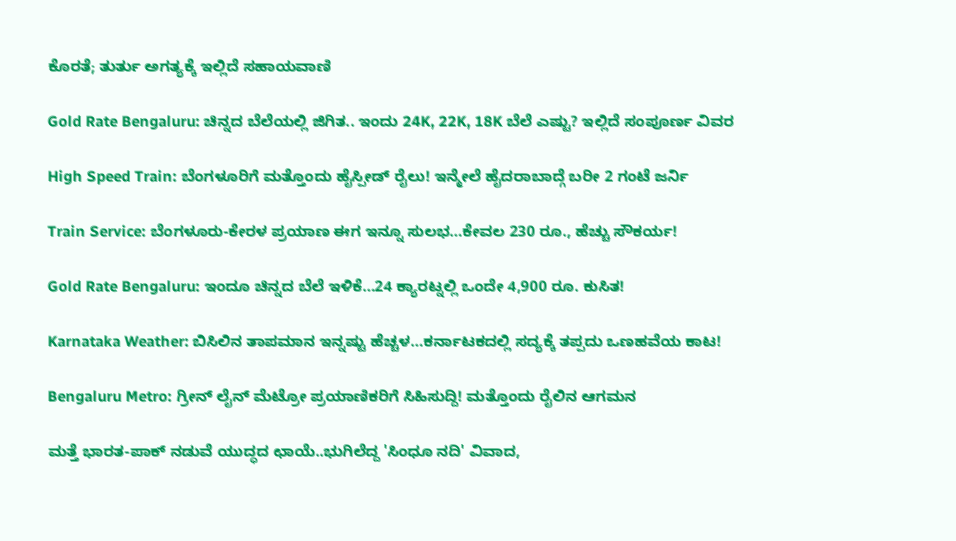ಕೊರತೆ; ತುರ್ತು ಅಗತ್ಯಕ್ಕೆ ಇಲ್ಲಿದೆ ಸಹಾಯವಾಣಿ

Gold Rate Bengaluru: ಚಿನ್ನದ ಬೆಲೆಯಲ್ಲಿ ಜಿಗಿತ.. ಇಂದು 24K, 22K, 18K ಬೆಲೆ ಎಷ್ಟು? ಇಲ್ಲಿದೆ ಸಂಪೂರ್ಣ ವಿವರ

High Speed Train: ಬೆಂಗಳೂರಿಗೆ ಮತ್ತೊಂದು ಹೈಸ್ಪೀಡ್ ರೈಲು! ಇನ್ಮೇಲೆ ಹೈದರಾಬಾದ್ಗೆ ಬರೀ 2 ಗಂಟೆ ಜರ್ನಿ

Train Service: ಬೆಂಗಳೂರು-ಕೇರಳ ಪ್ರಯಾಣ ಈಗ ಇನ್ನೂ ಸುಲಭ…ಕೇವಲ 230 ರೂ., ಹೆಚ್ಚು ಸೌಕರ್ಯ!

Gold Rate Bengaluru: ಇಂದೂ ಚಿನ್ನದ ಬೆಲೆ ಇಳಿಕೆ…24 ಕ್ಯಾರಟ್ನಲ್ಲಿ ಒಂದೇ 4,900 ರೂ. ಕುಸಿತ!

Karnataka Weather: ಬಿಸಿಲಿನ ತಾಪಮಾನ ಇನ್ನಷ್ಟು ಹೆಚ್ಚಳ…ಕರ್ನಾಟಕದಲ್ಲಿ ಸದ್ಯಕ್ಕೆ ತಪ್ಪದು ಒಣಹವೆಯ ಕಾಟ!

Bengaluru Metro: ಗ್ರೀನ್ ಲೈನ್ ಮೆಟ್ರೋ ಪ್ರಯಾಣಿಕರಿಗೆ ಸಿಹಿಸುದ್ದಿ! ಮತ್ತೊಂದು ರೈಲಿನ ಆಗಮನ

ಮತ್ತೆ ಭಾರತ-ಪಾಕ್ ನಡುವೆ ಯುದ್ಧದ ಛಾಯೆ..ಭುಗಿಲೆದ್ದ 'ಸಿಂಧೂ ನದಿ' ವಿವಾದ,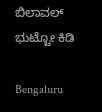ಬಿಲಾವಲ್ ಭುಟ್ಟೋ ಕಿಡಿ

Bengaluru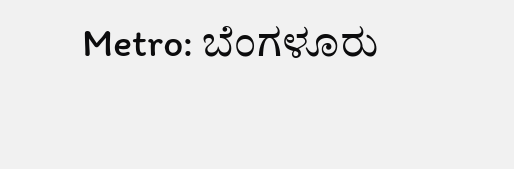Metro: ಬೆಂಗಳೂರು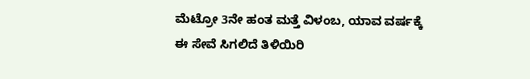ಮೆಟ್ರೋ 3ನೇ ಹಂತ ಮತ್ತೆ ವಿಳಂಬ, ಯಾವ ವರ್ಷಕ್ಕೆ ಈ ಸೇವೆ ಸಿಗಲಿದೆ ತಿಳಿಯಿರಿ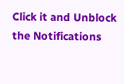Click it and Unblock the Notifications